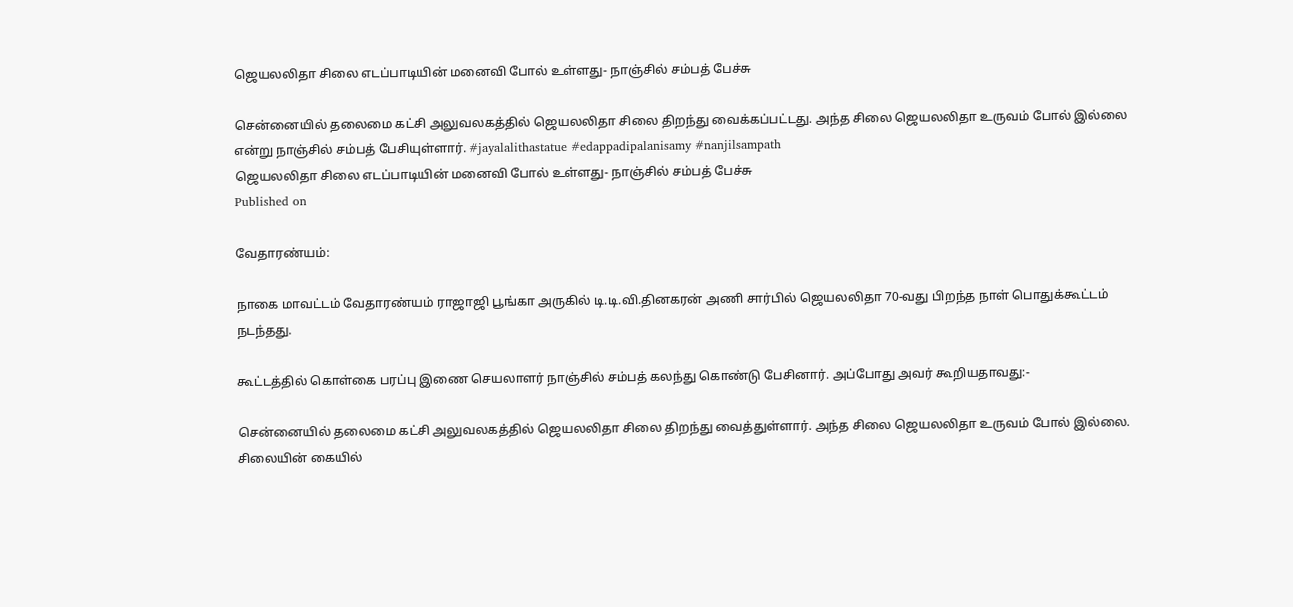ஜெயலலிதா சிலை எடப்பாடியின் மனைவி போல் உள்ளது- நாஞ்சில் சம்பத் பேச்சு

சென்னையில் தலைமை கட்சி அலுவலகத்தில் ஜெயலலிதா சிலை திறந்து வைக்கப்பட்டது. அந்த சிலை ஜெயலலிதா உருவம் போல் இல்லை என்று நாஞ்சில் சம்பத் பேசியுள்ளார். #jayalalithastatue #edappadipalanisamy #nanjilsampath
ஜெயலலிதா சிலை எடப்பாடியின் மனைவி போல் உள்ளது- நாஞ்சில் சம்பத் பேச்சு
Published on

வேதாரண்யம்:

நாகை மாவட்டம் வேதாரண்யம் ராஜாஜி பூங்கா அருகில் டி.டி.வி.தினகரன் அணி சார்பில் ஜெயலலிதா 70-வது பிறந்த நாள் பொதுக்கூட்டம் நடந்தது.

கூட்டத்தில் கொள்கை பரப்பு இணை செயலாளர் நாஞ்சில் சம்பத் கலந்து கொண்டு பேசினார். அப்போது அவர் கூறியதாவது:-

சென்னையில் தலைமை கட்சி அலுவலகத்தில் ஜெயலலிதா சிலை திறந்து வைத்துள்ளார். அந்த சிலை ஜெயலலிதா உருவம் போல் இல்லை. சிலையின் கையில்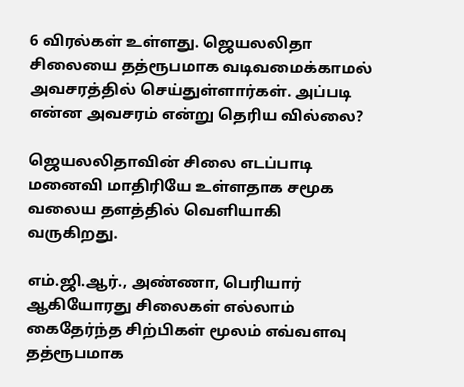6 விரல்கள் உள்ளது. ஜெயலலிதா சிலையை தத்ரூபமாக வடிவமைக்காமல் அவசரத்தில் செய்துள்ளார்கள். அப்படி என்ன அவசரம் என்று தெரிய வில்லை?

ஜெயலலிதாவின் சிலை எடப்பாடி மனைவி மாதிரியே உள்ளதாக சமூக வலைய தளத்தில் வெளியாகி வருகிறது.

எம்.ஜி.ஆர்., அண்ணா, பெரியார் ஆகியோரது சிலைகள் எல்லாம் கைதேர்ந்த சிற்பிகள் மூலம் எவ்வளவு தத்ரூபமாக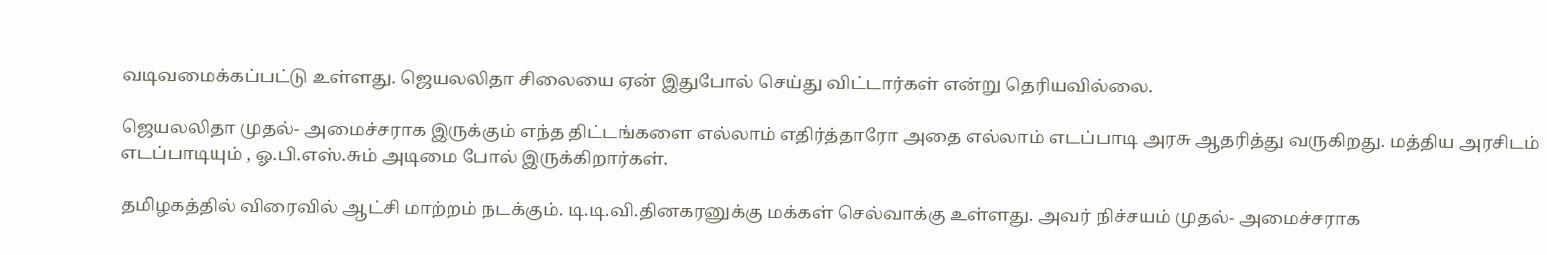வடிவமைக்கப்பட்டு உள்ளது. ஜெயலலிதா சிலையை ஏன் இதுபோல் செய்து விட்டார்கள் என்று தெரியவில்லை.

ஜெயலலிதா முதல்- அமைச்சராக இருக்கும் எந்த திட்டங்களை எல்லாம் எதிர்த்தாரோ அதை எல்லாம் எடப்பாடி அரசு ஆதரித்து வருகிறது. மத்திய அரசிடம் எடப்பாடியும் , ஓ.பி.எஸ்.சும் அடிமை போல் இருக்கிறார்கள்.

தமிழகத்தில் விரைவில் ஆட்சி மாற்றம் நடக்கும். டி.டி.வி.தினகரனுக்கு மக்கள் செல்வாக்கு உள்ளது. அவர் நிச்சயம் முதல்- அமைச்சராக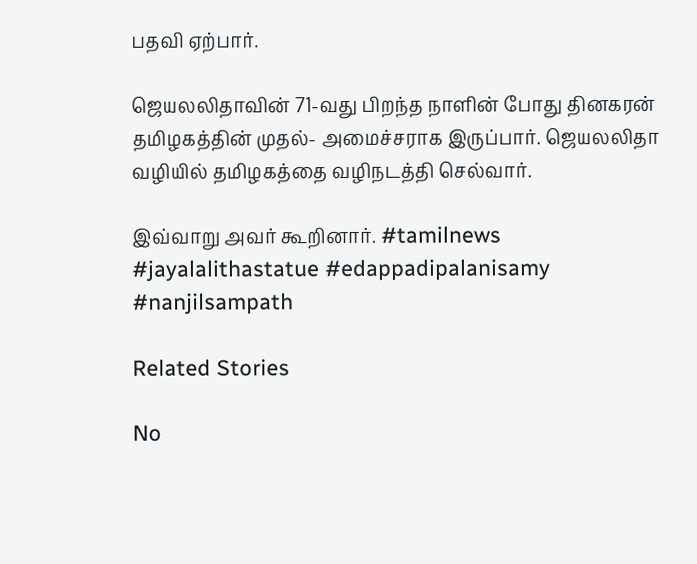பதவி ஏற்பார்.

ஜெயலலிதாவின் 71-வது பிறந்த நாளின் போது தினகரன் தமிழகத்தின் முதல்- அமைச்சராக இருப்பார். ஜெயலலிதா வழியில் தமிழகத்தை வழிநடத்தி செல்வார்.

இவ்வாறு அவர் கூறினார். #tamilnews #jayalalithastatue #edappadipalanisamy #nanjilsampath

Related Stories

No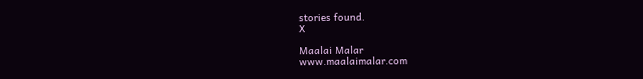stories found.
X

Maalai Malar
www.maalaimalar.com